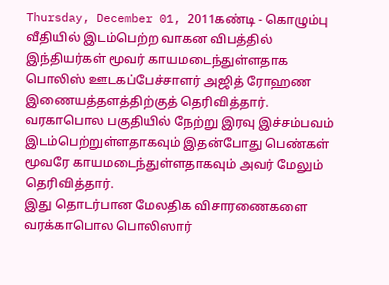Thursday, December 01, 2011கண்டி - கொழும்பு வீதியில் இடம்பெற்ற வாகன விபத்தில் இந்தியர்கள் மூவர் காயமடைந்துள்ளதாக பொலிஸ் ஊடகப்பேச்சாளர் அஜித் ரோஹண இணையத்தளத்திற்குத் தெரிவித்தார்.
வரகாபொல பகுதியில் நேற்று இரவு இச்சம்பவம் இடம்பெற்றுள்ளதாகவும் இதன்போது பெண்கள் மூவரே காயமடைந்துள்ளதாகவும் அவர் மேலும் தெரிவித்தார்.
இது தொடர்பான மேலதிக விசாரணைகளை வரக்காபொல பொலிஸார்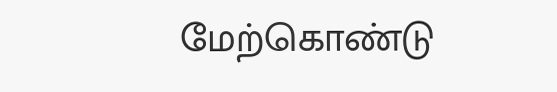மேற்கொண்டு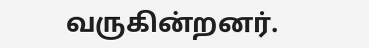வருகின்றனர்.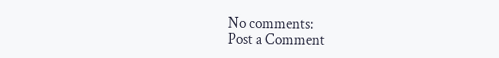No comments:
Post a Comment